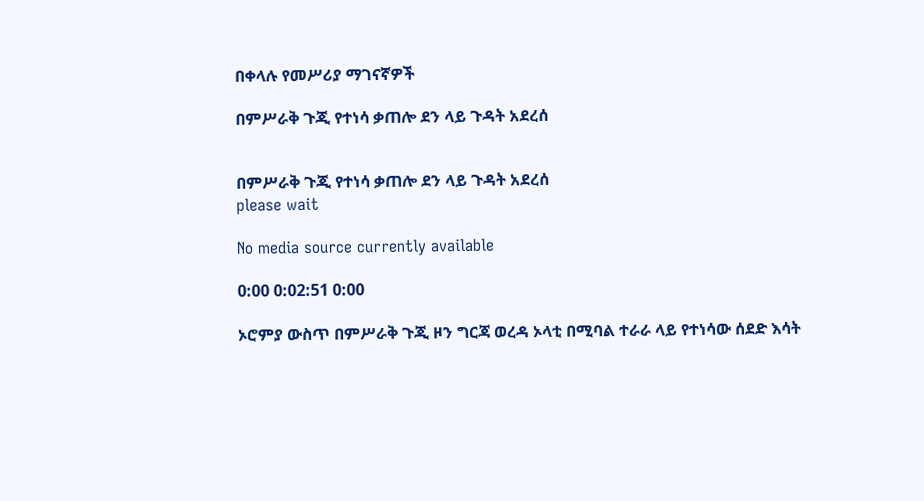በቀላሉ የመሥሪያ ማገናኛዎች

በምሥራቅ ጉጂ የተነሳ ቃጠሎ ደን ላይ ጉዳት አደረሰ


በምሥራቅ ጉጂ የተነሳ ቃጠሎ ደን ላይ ጉዳት አደረሰ
please wait

No media source currently available

0:00 0:02:51 0:00

ኦሮምያ ውስጥ በምሥራቅ ጉጂ ዞን ግርጃ ወረዳ ኦላቲ በሚባል ተራራ ላይ የተነሳው ሰደድ እሳት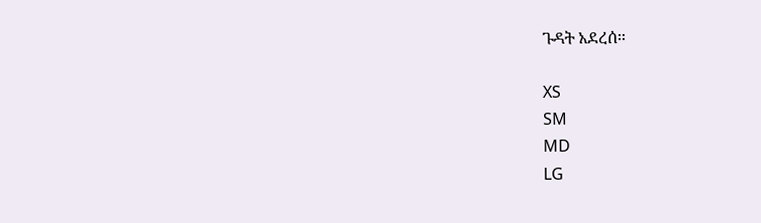ጉዳት አደረሰ፡፡

XS
SM
MD
LG